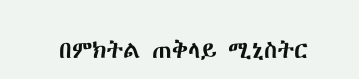በምክትል ጠቅላይ ሚኒስትር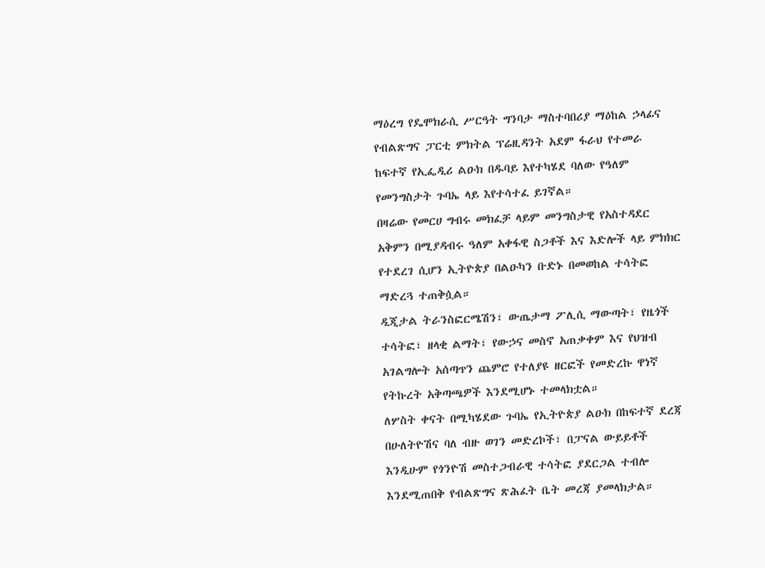ማዕረግ የዴሞክራሲ ሥርዓት ግንባታ ማስተባበሪያ ማዕከል ኃላፊና የብልጽግና ፓርቲ ምክትል ፕሬዚዳንት አደም ፋራህ የተመራ ከፍተኛ የኢፌዲሪ ልዑክ በዱባይ እየተካሄደ ባለው የዓለም የመንግስታት ጉባኤ ላይ እየተሳተፈ ይገኛል።
በዛሬው የመርሀ ግብሩ መክፈቻ ላይም መንግስታዊ የአስተዳደር አቅምን በሚያዳብሩ ዓለም አቀፋዊ ስጋቶች እና እድሎች ላይ ምክክር የተደረገ ሲሆን ኢትዮጵያ በልዑካን ቡድኑ በመወከል ተሳትፎ ማድረጓ ተጠቅሷል።
ዲጂታል ትራንስፎርሜሽን፣ ውጤታማ ፖሊሲ ማውጣት፣ የዜጎች ተሳትፎ፣ ዘላቂ ልማት፣ የውኃና መስኖ አጠቃቀም እና የህዝብ አገልግሎት አሰጣጥን ጨምሮ የተለያዩ ዘርፎች የመድረኩ ዋነኛ የትኩረት አቅጣጫዎች እንደሚሆኑ ተመላክቷል።
ለሦስት ቀናት በሚካሄደው ጉባኤ የኢትዮጵያ ልዑክ በከፍተኛ ደረጃ በሁለትዮሽና ባለ ብዙ ወገን መድረኮች፣ በፓናል ውይይቶች እንዲሁም የጎንዮሽ መስተጋብራዊ ተሳትፎ ያደርጋል ተብሎ እንደሚጠበቅ የብልጽግና ጽሕፈት ቤት መረጃ ያመላክታል።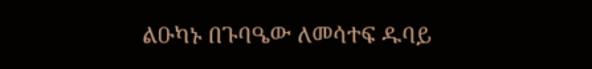ልዑካኑ በጉባዔው ለመሳተፍ ዱባይ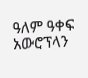ዓለም ዓቀፍ አውሮፕላን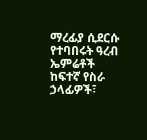ማረፊያ ሲደርሱ የተባበሩት ዓረብ ኤምሬቶች ከፍተኛ የስራ ኃላፊዎች፣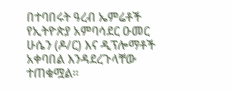በተባበሩት ዓረብ ኤምሬቶች የኢትዮጵያ አምባሳደር ዑመር ሁሴን (ዶ/ር) እና ዲፕሎማቶች አቀባበል እንዳደረጉላቸው ተጠቁሟል።